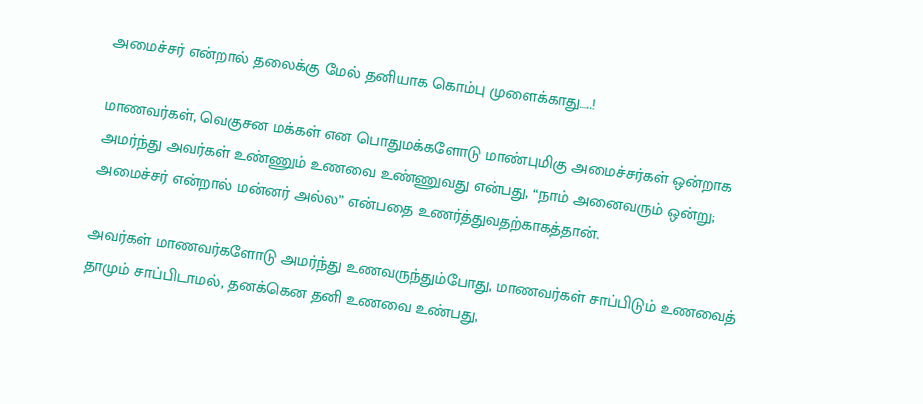அமைச்சர் என்றால் தலைக்கு மேல் தனியாக கொம்பு முளைக்காது…..!

மாணவர்கள், வெகுசன மக்கள் என பொதுமக்களோடு மாண்புமிகு அமைச்சர்கள் ஒன்றாக அமர்ந்து அவர்கள் உண்ணும் உணவை உண்ணுவது என்பது, “நாம் அனைவரும் ஒன்று; அமைச்சர் என்றால் மன்னர் அல்ல” என்பதை உணர்த்துவதற்காகத்தான்.

அவர்கள் மாணவர்களோடு அமர்ந்து உணவருந்தும்போது, மாணவர்கள் சாப்பிடும் உணவைத் தாமும் சாப்பிடாமல், தனக்கென தனி உணவை உண்பது,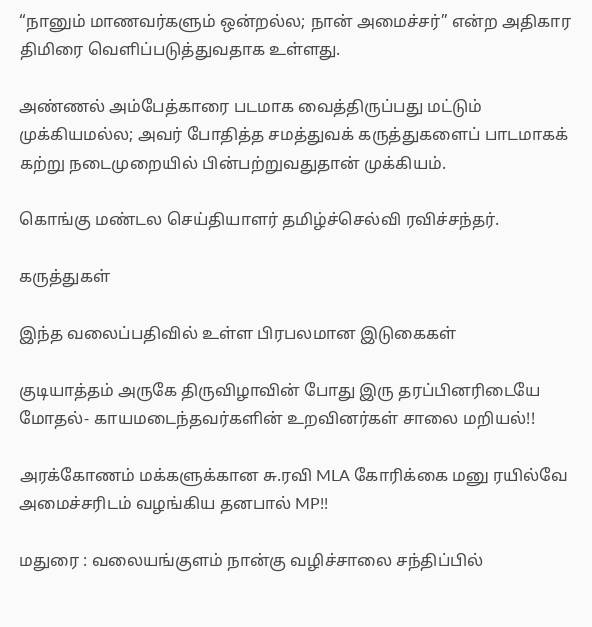“நானும் மாணவர்களும் ஒன்றல்ல; நான் அமைச்சர்” என்ற அதிகார திமிரை வெளிப்படுத்துவதாக உள்ளது.

அண்ணல் அம்பேத்காரை படமாக வைத்திருப்பது மட்டும் முக்கியமல்ல; அவர் போதித்த சமத்துவக் கருத்துகளைப் பாடமாகக் கற்று நடைமுறையில் பின்பற்றுவதுதான் முக்கியம்.

கொங்கு மண்டல செய்தியாளர் தமிழ்ச்செல்வி ரவிச்சந்தர்.

கருத்துகள்

இந்த வலைப்பதிவில் உள்ள பிரபலமான இடுகைகள்

குடியாத்தம் அருகே திருவிழாவின் போது இரு தரப்பினரிடையே மோதல்- காயமடைந்தவர்களின் உறவினர்கள் சாலை மறியல்!!

அரக்கோணம் மக்களுக்கான சு.ரவி MLA கோரிக்கை மனு ரயில்வே அமைச்சரிடம் வழங்கிய தனபால் MP!!

மதுரை : வலையங்குளம் நான்கு வழிச்சாலை சந்திப்பில்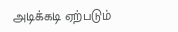அடிக்கடி ஏற்படும்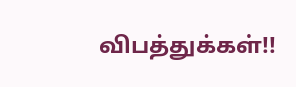விபத்துக்கள்!!